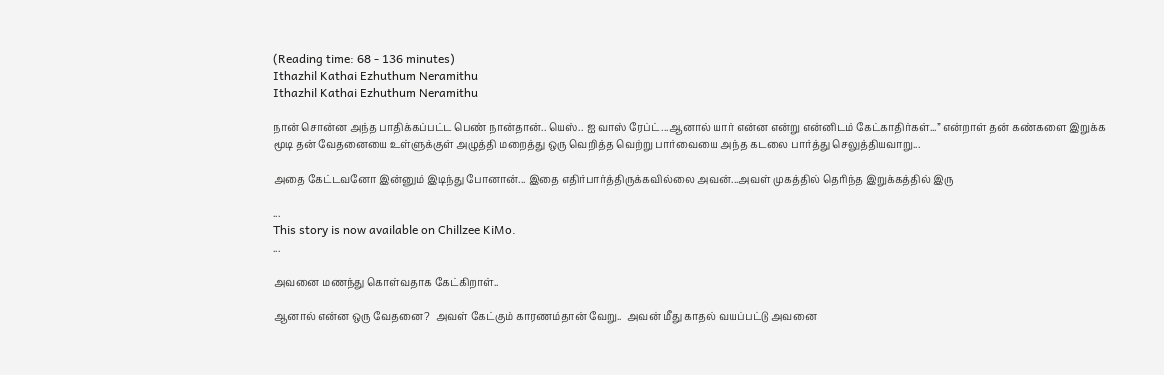(Reading time: 68 - 136 minutes)
Ithazhil Kathai Ezhuthum Neramithu
Ithazhil Kathai Ezhuthum Neramithu

நான் சொன்ன அந்த பாதிக்கப்பட்ட பெண் நான்தான்.. யெஸ்.. ஐ வாஸ் ரேப்ட்...ஆனால் யார் என்ன என்று என்னிடம் கேட்காதிர்கள்...” என்றாள் தன் கண்களை இறுக்க மூடி தன் வேதனையை உள்ளுக்குள் அழுத்தி மறைத்து ஒரு வெறித்த வெற்று பார்வையை அந்த கடலை பார்த்து செலுத்தியவாறு...

அதை கேட்டவனோ இன்னும் இடிந்து போனான்... இதை எதிர்பார்த்திருக்கவில்லை அவன்...அவள் முகத்தில் தெரிந்த இறுக்கத்தில் இரு

...
This story is now available on Chillzee KiMo.
...

அவனை மணந்து கொள்வதாக கேட்கிறாள்..

ஆனால் என்ன ஒரு வேதனை?  அவள் கேட்கும் காரணம்தான் வேறு..  அவன் மீது காதல் வயப்பட்டு அவனை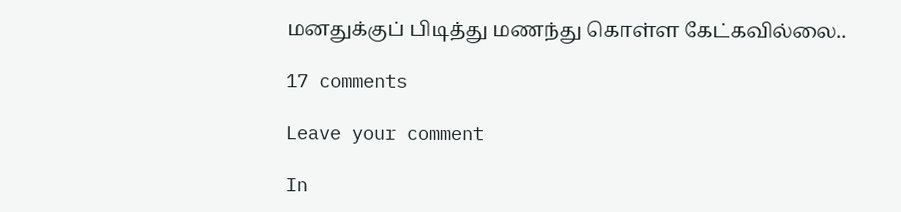மனதுக்குப் பிடித்து மணந்து கொள்ள கேட்கவில்லை..

17 comments

Leave your comment

In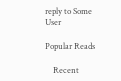reply to Some User

Popular Reads

    Recent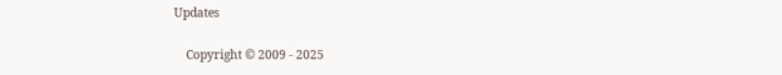Updates

    Copyright © 2009 - 2025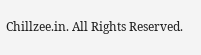Chillzee.in. All Rights Reserved.